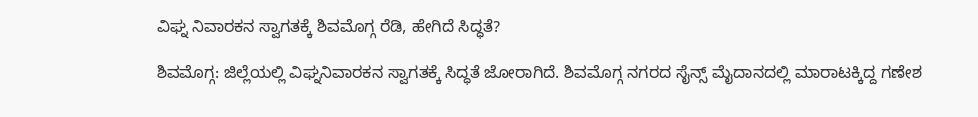ವಿಘ್ನ ನಿವಾರಕನ ಸ್ವಾಗತಕ್ಕೆ ಶಿವಮೊಗ್ಗ ರೆಡಿ, ಹೇಗಿದೆ ಸಿದ್ಧತೆ?

ಶಿವಮೊಗ್ಗ: ಜಿಲ್ಲೆಯಲ್ಲಿ ವಿಘ್ನನಿವಾರಕನ ಸ್ವಾಗತಕ್ಕೆ ಸಿದ್ಧತೆ ಜೋರಾಗಿದೆ. ಶಿವಮೊಗ್ಗ ನಗರದ ಸೈನ್ಸ್ ಮೈದಾನದಲ್ಲಿ ಮಾರಾಟಕ್ಕಿದ್ದ ಗಣೇಶ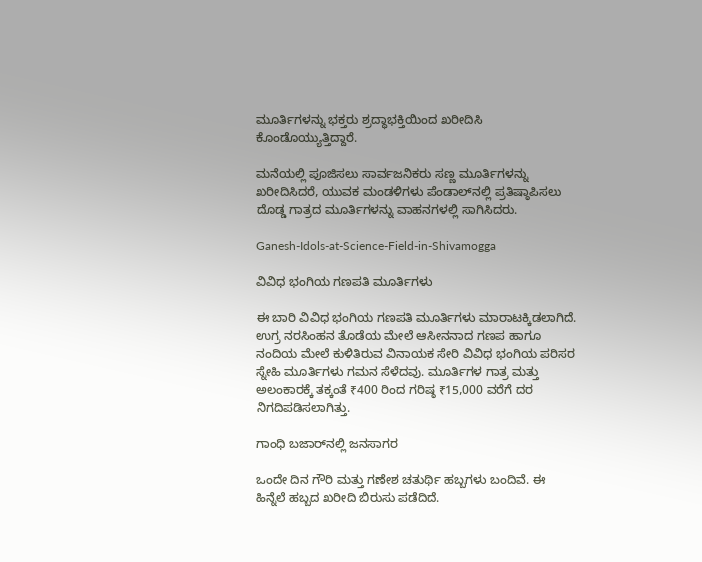ಮೂರ್ತಿಗಳನ್ನು ಭಕ್ತರು ಶ್ರದ್ಧಾಭಕ್ತಿಯಿಂದ ಖರೀದಿಸಿ ಕೊಂಡೊಯ್ಯುತ್ತಿದ್ದಾರೆ.

ಮನೆಯಲ್ಲಿ ಪೂಜಿಸಲು ಸಾರ್ವಜನಿಕರು ಸಣ್ಣ ಮೂರ್ತಿಗಳನ್ನು ಖರೀದಿಸಿದರೆ, ಯುವಕ ಮಂಡಳಿಗಳು ಪೆಂಡಾಲ್‌ನಲ್ಲಿ ಪ್ರತಿಷ್ಠಾಪಿಸಲು ದೊಡ್ಡ ಗಾತ್ರದ ಮೂರ್ತಿಗಳನ್ನು ವಾಹನಗಳಲ್ಲಿ ಸಾಗಿಸಿದರು.

Ganesh-Idols-at-Science-Field-in-Shivamogga

ವಿವಿಧ ಭಂಗಿಯ ಗಣಪತಿ ಮೂರ್ತಿಗಳು

ಈ ಬಾರಿ ವಿವಿಧ ಭಂಗಿಯ ಗಣಪತಿ ಮೂರ್ತಿಗಳು ಮಾರಾಟಕ್ಕಿಡಲಾಗಿದೆ. ಉಗ್ರ ನರಸಿಂಹನ ತೊಡೆಯ ಮೇಲೆ ಆಸೀನನಾದ ಗಣಪ ಹಾಗೂ ನಂದಿಯ ಮೇಲೆ ಕುಳಿತಿರುವ ವಿನಾಯಕ ಸೇರಿ ವಿವಿಧ ಭಂಗಿಯ ಪರಿಸರ ಸ್ನೇಹಿ ಮೂರ್ತಿಗಳು ಗಮನ ಸೆಳೆದವು. ಮೂರ್ತಿಗಳ ಗಾತ್ರ ಮತ್ತು ಅಲಂಕಾರಕ್ಕೆ ತಕ್ಕಂತೆ ₹400 ರಿಂದ ಗರಿಷ್ಠ ₹15,000 ವರೆಗೆ ದರ ನಿಗದಿಪಡಿಸಲಾಗಿತ್ತು.

ಗಾಂಧಿ ಬಜಾರ್‌ನಲ್ಲಿ ಜನಸಾಗರ

ಒಂದೇ ದಿನ ಗೌರಿ ಮತ್ತು ಗಣೇಶ ಚತುರ್ಥಿ ಹಬ್ಬಗಳು ಬಂದಿವೆ. ಈ ಹಿನ್ನೆಲೆ ಹಬ್ಬದ ಖರೀದಿ ಬಿರುಸು ಪಡೆದಿದೆ.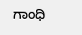ಗಾಂಧಿ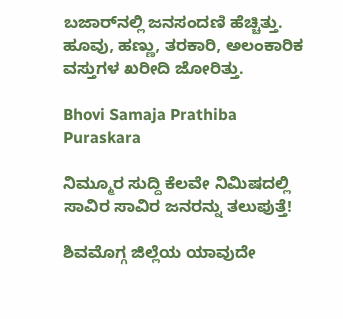ಬಜಾರ್‌ನಲ್ಲಿ ಜನಸಂದಣಿ ಹೆಚ್ಚಿತ್ತು. ಹೂವು, ಹಣ್ಣು, ತರಕಾರಿ, ಅಲಂಕಾರಿಕ ವಸ್ತುಗಳ ಖರೀದಿ ಜೋರಿತ್ತು.

Bhovi Samaja Prathiba Puraskara

ನಿಮ್ಮೂರ ಸುದ್ದಿ ಕೆಲವೇ ನಿಮಿಷದಲ್ಲಿ ಸಾವಿರ ಸಾವಿರ ಜನರನ್ನು ತಲುಪುತ್ತೆ!

ಶಿವಮೊಗ್ಗ ಜಿಲ್ಲೆಯ ಯಾವುದೇ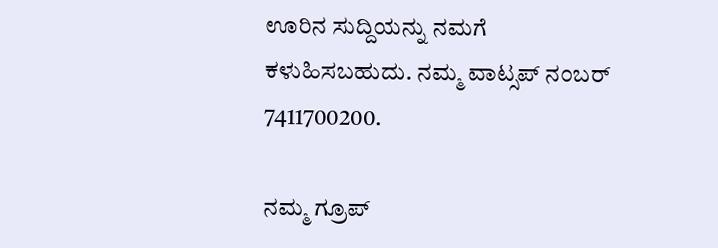ಊರಿನ ಸುದ್ದಿಯನ್ನು ನಮಗೆ ಕಳುಹಿಸಬಹುದು. ನಮ್ಮ ವಾಟ್ಸಪ್‌ ನಂಬರ್ 7411700200.

ನಮ್ಮ ಗ್ರೂಪ್‌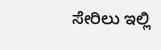ಸೇರಿಲು ಇಲ್ಲಿ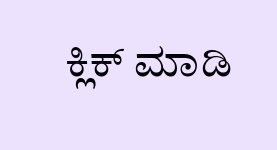ಕ್ಲಿಕ್‌ ಮಾಡಿ